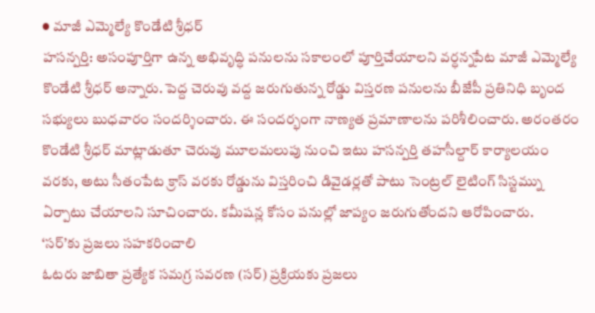● మాజీ ఎమ్మెల్యే కొండేటి శ్రీధర్
హసన్పర్తి: అసంపూర్తిగా ఉన్న అభివృద్ధి పనులను సకాలంలో పూర్తిచేయాలని వర్ధన్నపేట మాజీ ఎమ్మెల్యే కొండేటి శ్రీధర్ అన్నారు. పెద్ద చెరువు వద్ద జరుగుతున్న రోడ్డు విస్తరణ పనులను బీజేపీ ప్రతినిధి బృంద సభ్యులు బుధవారం సందర్శించారు. ఈ సందర్భంగా నాణ్యత ప్రమాణాలను పరిశీలించారు. అరంతరం కొండేటి శ్రీధర్ మాట్లాడుతూ చెరువు మూలమలుపు నుంచి ఇటు హసన్పర్తి తహసీల్దార్ కార్యాలయం వరకు, అటు సీతంపేట క్రాస్ వరకు రోడ్డును విస్తరించి డివైడర్లతో పాటు సెంట్రల్ లైటింగ్ సిస్టమ్ను ఏర్పాటు చేయాలని సూచించారు. కమీషన్ల కోసం పనుల్లో జాప్యం జరుగుతోందని ఆరోపించారు.
‘సర్’కు ప్రజలు సహకరించాలి
ఓటరు జాబితా ప్రత్యేక సమగ్ర సవరణ (సర్) ప్రక్రియకు ప్రజలు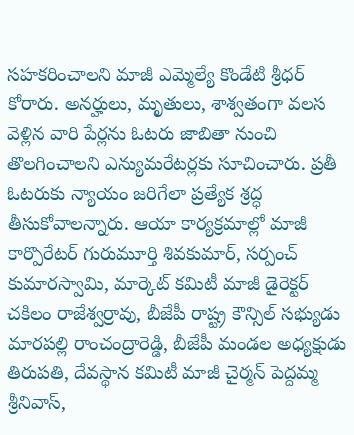సహకరించాలని మాజీ ఎమ్మెల్యే కొండేటి శ్రీధర్ కోరారు. అనర్హులు, మృతులు, శాశ్వతంగా వలస వెళ్లిన వారి పేర్లను ఓటరు జాబితా నుంచి తొలగించాలని ఎన్యుమరేటర్లకు సూచించారు. ప్రతీ ఓటరుకు న్యాయం జరిగేలా ప్రత్యేక శ్రద్ధ తీసుకోవాలన్నారు. ఆయా కార్యక్రమాల్లో మాజీ కార్పొరేటర్ గురుమూర్తి శివకుమార్, సర్పంచ్ కుమారస్వామి, మార్కెట్ కమిటీ మాజీ డైరెక్టర్ చకిలం రాజేశ్వర్రావు, బీజేపీ రాష్ట్ర కౌన్సిల్ సభ్యుడు మారపల్లి రాంచంద్రారెడ్డి, బీజేపీ మండల అధ్యక్షుడు తిరుపతి, దేవస్థాన కమిటీ మాజీ చైర్మన్ పెద్దమ్మ శ్రీనివాస్,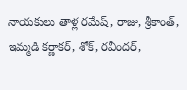నాయకులు తాళ్ల రమేష్, రాజు, శ్రీకాంత్, ఇమ్మడి కర్ణాకర్, శోక్, రవీందర్,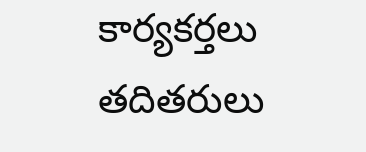కార్యకర్తలు తదితరులు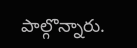పాల్గొన్నారు.